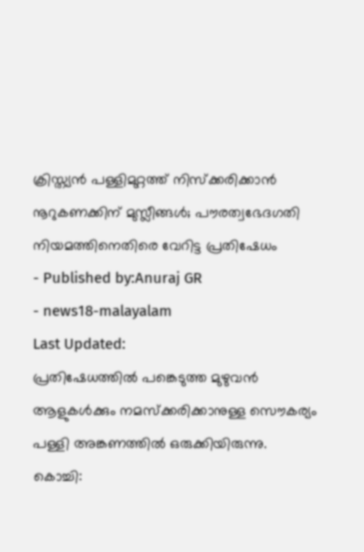ക്രിസ്ത്യൻ പള്ളിമുറ്റത്ത് നിസ്ക്കരിക്കാൻ നൂറുകണക്കിന് മുസ്ലീങ്ങൾ; പൗരത്വഭേദഗതി നിയമത്തിനെതിരെ വേറിട്ട പ്രതിഷേധം
- Published by:Anuraj GR
- news18-malayalam
Last Updated:
പ്രതിഷേധത്തിൽ പങ്കെടുത്ത മുഴുവൻ ആളുകൾക്കും നമസ്ക്കരിക്കാനുള്ള സൌകര്യം പള്ളി അങ്കണത്തിൽ ഒരുക്കിയിരുന്നു.
കൊച്ചി: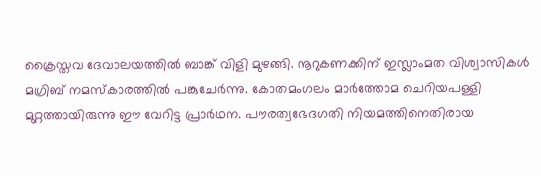ക്രൈസ്തവ ദേവാലയത്തിൽ ബാങ്ക് വിളി മുഴങ്ങി. നൂറുകണക്കിന് ഇസ്ലാംമത വിശ്വാസികൾ മഗ്രിബ് നമസ്കാരത്തിൽ പങ്കുചേർന്നു. കോതമംഗലം മാർത്തോമ ചെറിയപള്ളി മുറ്റത്തായിരുന്നു ഈ വേറിട്ട പ്രാർഥന. പൗരത്വഭേദഗതി നിയമത്തിനെതിരായ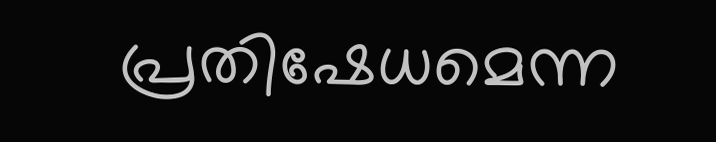പ്രതിഷേധമെന്ന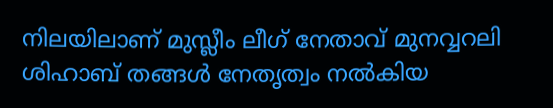നിലയിലാണ് മുസ്ലീം ലീഗ് നേതാവ് മുനവ്വറലി ശിഹാബ് തങ്ങൾ നേതൃത്വം നൽകിയ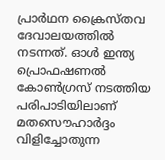പ്രാർഥന ക്രൈസ്തവ ദേവാലയത്തിൽ നടന്നത്. ഓൾ ഇന്ത്യ പ്രൊഫഷണൽ കോൺഗ്രസ് നടത്തിയ പരിപാടിയിലാണ് മതസൌഹാർദ്ദം വിളിച്ചോതുന്ന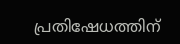പ്രതിഷേധത്തിന്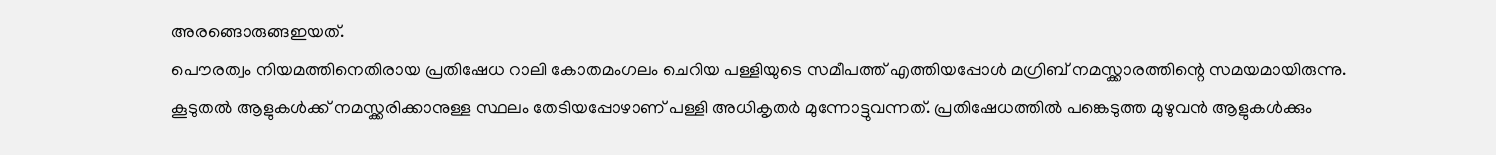അരങ്ങൊരുങ്ങഇയത്.
പൌരത്വം നിയമത്തിനെതിരായ പ്രതിഷേധ റാലി കോതമംഗലം ചെറിയ പള്ളിയുടെ സമീപത്ത് എത്തിയപ്പോൾ മഗ്രിബ് നമസ്ക്കാരത്തിന്റെ സമയമായിരുന്നു. കൂടുതൽ ആളുകൾക്ക് നമസ്ക്കരിക്കാനുള്ള സ്ഥലം തേടിയപ്പോഴാണ് പള്ളി അധികൃതർ മുന്നോട്ടുവന്നത്. പ്രതിഷേധത്തിൽ പങ്കെടുത്ത മുഴുവൻ ആളുകൾക്കും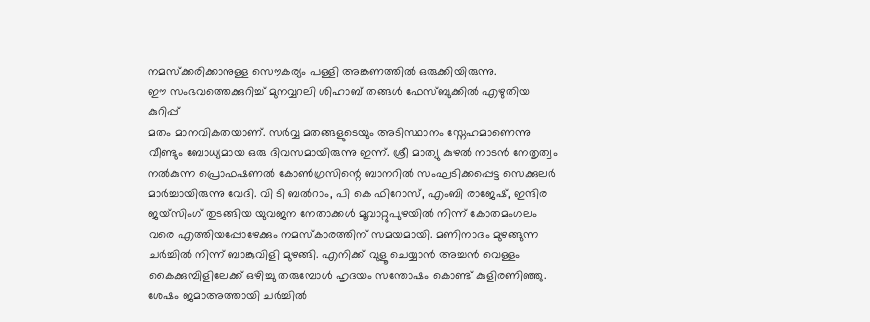നമസ്ക്കരിക്കാനുള്ള സൌകര്യം പള്ളി അങ്കണത്തിൽ ഒരുക്കിയിരുന്നു.
ഈ സംഭവത്തെക്കുറിച്ച് മുനവ്വറലി ശിഹാബ് തങ്ങൾ ഫേസ്ബുക്കിൽ എഴുതിയ കുറിപ്പ്
മതം മാനവികതയാണ്. സർവ്വ മതങ്ങളുടെയും അടിസ്ഥാനം സ്നേഹമാണെന്നു വീണ്ടും ബോധ്യമായ ഒരു ദിവസമായിരുന്നു ഇന്ന്. ശ്രീ മാത്യു കുഴൽ നാടൻ നേതൃത്വം നൽകുന്ന പ്രൊഫഷണൽ കോൺഗ്രസിന്റെ ബാനറിൽ സംഘടിക്കപ്പെട്ട സെക്കുലർ മാർച്ചായിരുന്നു വേദി. വി ടി ബൽറാം, പി കെ ഫിറോസ്, എംബി രാജേഷ്, ഇന്ദിര ജയ്സിംഗ് തുടങ്ങിയ യുവജന നേതാക്കൾ മൂവാറ്റുപുഴയിൽ നിന്ന് കോതമംഗലം വരെ എത്തിയപ്പോഴേക്കും നമസ്കാരത്തിന് സമയമായി. മണിനാദം മുഴങ്ങുന്ന ചർച്ചിൽ നിന്ന് ബാങ്കുവിളി മുഴങ്ങി. എനിക്ക് വുളൂ ചെയ്യാൻ അച്ചൻ വെള്ളം കൈക്കുമ്പിളിലേക്ക് ഒഴിച്ചു തരുമ്പോൾ ഹൃദയം സന്തോഷം കൊണ്ട് കുളിരണിഞ്ഞു. ശേഷം ജമാഅത്തായി ചർച്ചിൽ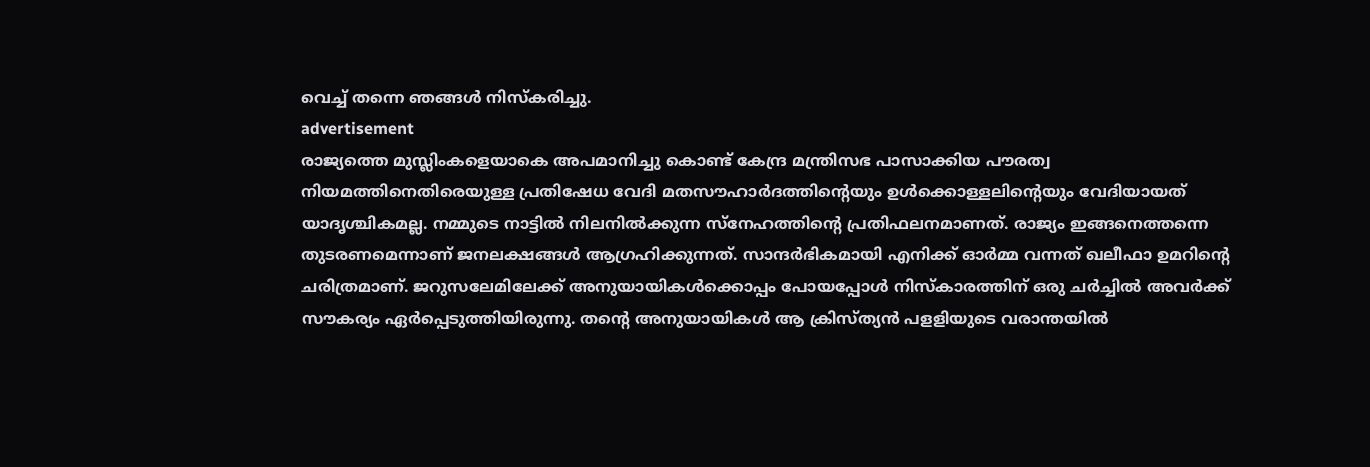വെച്ച് തന്നെ ഞങ്ങൾ നിസ്കരിച്ചു.
advertisement
രാജ്യത്തെ മുസ്ലിംകളെയാകെ അപമാനിച്ചു കൊണ്ട് കേന്ദ്ര മന്ത്രിസഭ പാസാക്കിയ പൗരത്വ നിയമത്തിനെതിരെയുള്ള പ്രതിഷേധ വേദി മതസൗഹാർദത്തിന്റെയും ഉൾക്കൊള്ളലിന്റെയും വേദിയായത് യാദൃശ്ചികമല്ല. നമ്മുടെ നാട്ടിൽ നിലനിൽക്കുന്ന സ്നേഹത്തിന്റെ പ്രതിഫലനമാണത്. രാജ്യം ഇങ്ങനെത്തന്നെ തുടരണമെന്നാണ് ജനലക്ഷങ്ങൾ ആഗ്രഹിക്കുന്നത്. സാന്ദർഭികമായി എനിക്ക് ഓർമ്മ വന്നത് ഖലീഫാ ഉമറിന്റെ ചരിത്രമാണ്. ജറുസലേമിലേക്ക് അനുയായികൾക്കൊപ്പം പോയപ്പോൾ നിസ്കാരത്തിന് ഒരു ചർച്ചിൽ അവർക്ക് സൗകര്യം ഏർപ്പെടുത്തിയിരുന്നു. തന്റെ അനുയായികൾ ആ ക്രിസ്ത്യൻ പളളിയുടെ വരാന്തയിൽ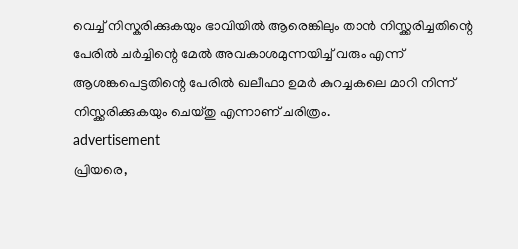വെച്ച് നിസ്കരിക്കുകയും ഭാവിയിൽ ആരെങ്കിലും താൻ നിസ്ക്കരിച്ചതിന്റെ പേരിൽ ചർച്ചിന്റെ മേൽ അവകാശമുന്നയിച്ച് വരും എന്ന് ആശങ്കപെട്ടതിന്റെ പേരിൽ ഖലീഫാ ഉമർ കുറച്ചകലെ മാറി നിന്ന് നിസ്ക്കരിക്കുകയും ചെയ്തു എന്നാണ് ചരിത്രം.
advertisement
പ്രിയരെ,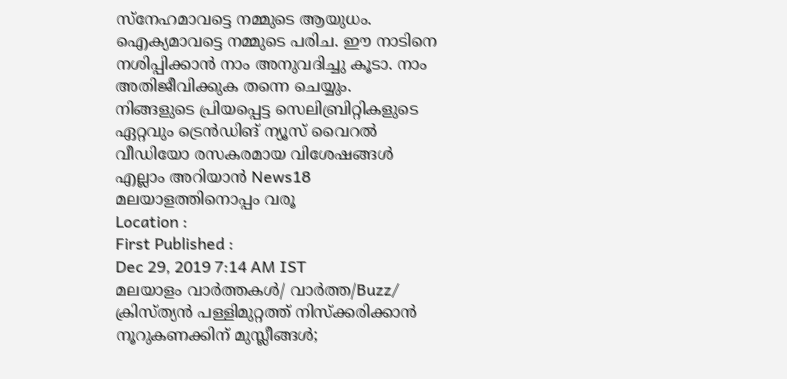സ്നേഹമാവട്ടെ നമ്മുടെ ആയുധം. ഐക്യമാവട്ടെ നമ്മുടെ പരിച. ഈ നാടിനെ നശിപ്പിക്കാൻ നാം അനുവദിച്ചു കൂടാ. നാം അതിജീവിക്കുക തന്നെ ചെയ്യും.
നിങ്ങളുടെ പ്രിയപ്പെട്ട സെലിബ്രിറ്റികളുടെ ഏറ്റവും ട്രെൻഡിങ് ന്യൂസ് വൈറൽ വീഡിയോ രസകരമായ വിശേഷങ്ങൾ എല്ലാം അറിയാൻ News18 മലയാളത്തിനൊപ്പം വരൂ
Location :
First Published :
Dec 29, 2019 7:14 AM IST
മലയാളം വാർത്തകൾ/ വാർത്ത/Buzz/
ക്രിസ്ത്യൻ പള്ളിമുറ്റത്ത് നിസ്ക്കരിക്കാൻ നൂറുകണക്കിന് മുസ്ലീങ്ങൾ;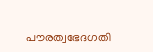പൗരത്വഭേദഗതി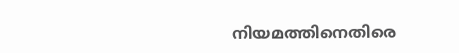നിയമത്തിനെതിരെ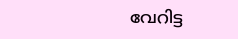വേറിട്ട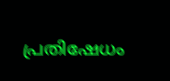പ്രതിഷേധം